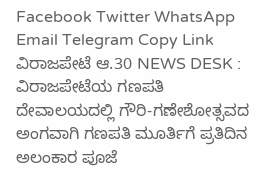Facebook Twitter WhatsApp Email Telegram Copy Link ವಿರಾಜಪೇಟೆ ಆ.30 NEWS DESK : ವಿರಾಜಪೇಟೆಯ ಗಣಪತಿ ದೇವಾಲಯದಲ್ಲಿ ಗೌರಿ-ಗಣೇಶೋತ್ಸವದ ಅಂಗವಾಗಿ ಗಣಪತಿ ಮೂರ್ತಿಗೆ ಪ್ರತಿದಿನ ಅಲಂಕಾರ ಪೂಜೆ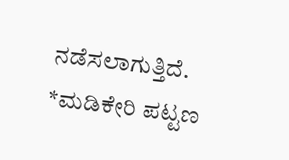ನಡೆಸಲಾಗುತ್ತಿದೆ.
*ಮಡಿಕೇರಿ ಪಟ್ಟಣ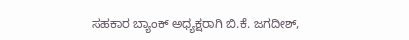ಸಹಕಾರ ಬ್ಯಾಂಕ್ ಅಧ್ಯಕ್ಷರಾಗಿ ಬಿ.ಕೆ. ಜಗದೀಶ್,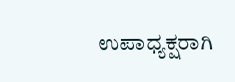ಉಪಾಧ್ಯಕ್ಷರಾಗಿ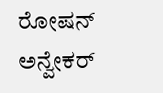ರೋಷನ್ ಅನ್ವೇಕರ್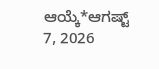ಆಯ್ಕೆ*ಆಗಷ್ಟ್ 7, 2026